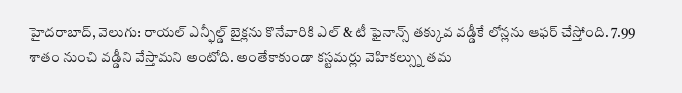హైదరాబాద్, వెలుగు: రాయల్ ఎన్ఫీల్డ్ బైక్లను కొనేవారికి ఎల్ & టీ ఫైనాన్స్ తక్కువ వడ్డీకే లోన్లను ఆఫర్ చేస్తోంది. 7.99 శాతం నుంచి వడ్డీని వేస్తామని అంటోది. అంతేకాకుండా కస్టమర్లు వెహికల్స్ను తమ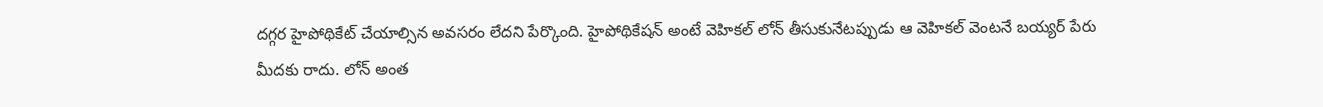దగ్గర హైపోథికేట్ చేయాల్సిన అవసరం లేదని పేర్కొంది. హైపోథికేషన్ అంటే వెహికల్ లోన్ తీసుకునేటప్పుడు ఆ వెహికల్ వెంటనే బయ్యర్ పేరు మీదకు రాదు. లోన్ అంత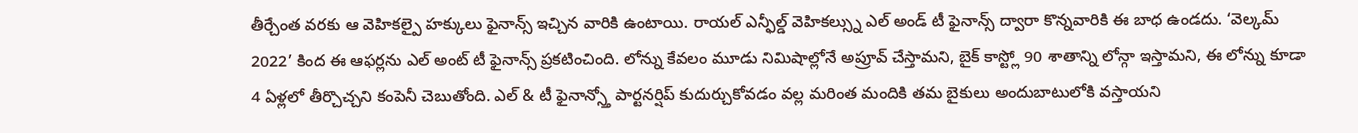తీర్చేంత వరకు ఆ వెహికల్పై హక్కులు ఫైనాన్స్ ఇచ్చిన వారికి ఉంటాయి. రాయల్ ఎన్ఫీల్డ్ వెహికల్స్ను ఎల్ అండ్ టీ ఫైనాన్స్ ద్వారా కొన్నవారికి ఈ బాధ ఉండదు. ‘వెల్కమ్ 2022’ కింద ఈ ఆఫర్లను ఎల్ అంట్ టీ ఫైనాన్స్ ప్రకటించింది. లోన్ను కేవలం మూడు నిమిషాల్లోనే అప్రూవ్ చేస్తామని, బైక్ కాస్ట్లో 90 శాతాన్ని లోన్గా ఇస్తామని, ఈ లోన్ను కూడా 4 ఏళ్లలో తీర్చొచ్చని కంపెనీ చెబుతోంది. ఎల్ & టీ ఫైనాన్స్తో పార్టనర్షిప్ కుదుర్చుకోవడం వల్ల మరింత మందికి తమ బైకులు అందుబాటులోకి వస్తాయని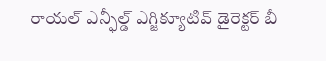రాయల్ ఎన్ఫీల్డ్ ఎగ్జిక్యూటివ్ డైరెక్టర్ బీ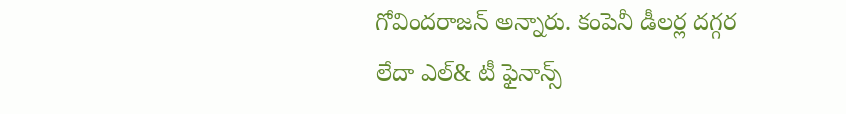గోవిందరాజన్ అన్నారు. కంపెనీ డీలర్ల దగ్గర లేదా ఎల్& టీ ఫైనాన్స్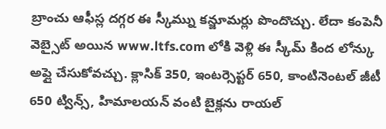బ్రాంచు ఆఫీస్ల దగ్గర ఈ స్కీమ్ను కన్జూమర్లు పొందొచ్చు. లేదా కంపెనీ వెబ్సైట్ అయిన www.ltfs.com లోకి వెళ్లి ఈ స్కీమ్ కింద లోన్కు అప్లై చేసుకోవచ్చు. క్లాసిక్ 350, ఇంటర్సెప్టర్ 650, కాంటినెంటల్ జీటీ 650 ట్విన్స్, హిమాలయన్ వంటి బైక్లను రాయల్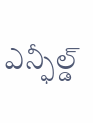ఎన్ఫీల్డ్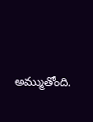అమ్ముతోంది.